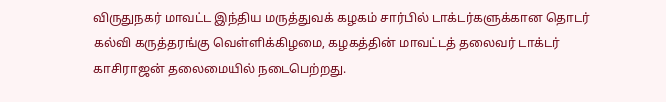விருதுநகர் மாவட்ட இந்திய மருத்துவக் கழகம் சார்பில் டாக்டர்களுக்கான தொடர் கல்வி கருத்தரங்கு வெள்ளிக்கிழமை, கழகத்தின் மாவட்டத் தலைவர் டாக்டர் காசிராஜன் தலைமையில் நடைபெற்றது.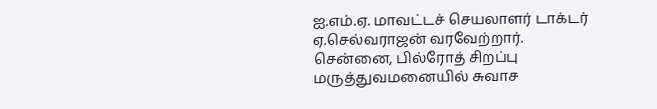ஐ.எம்.ஏ. மாவட்டச் செயலாளர் டாக்டர் ஏ.செல்வராஜன் வரவேற்றார்.
சென்னை, பில்ரோத் சிறப்பு மருத்துவமனையில் சுவாச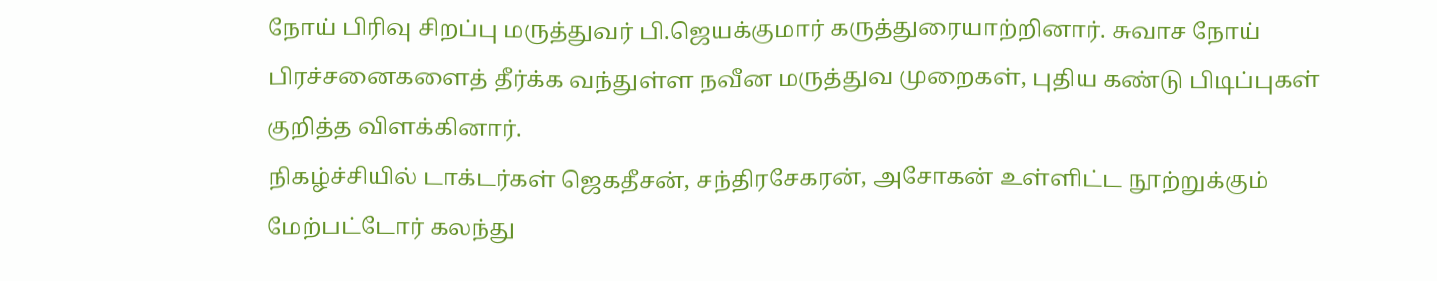நோய் பிரிவு சிறப்பு மருத்துவர் பி.ஜெயக்குமார் கருத்துரையாற்றினார். சுவாச நோய் பிரச்சனைகளைத் தீர்க்க வந்துள்ள நவீன மருத்துவ முறைகள், புதிய கண்டு பிடிப்புகள் குறித்த விளக்கினார்.
நிகழ்ச்சியில் டாக்டர்கள் ஜெகதீசன், சந்திரசேகரன், அசோகன் உள்ளிட்ட நூற்றுக்கும் மேற்பட்டோர் கலந்து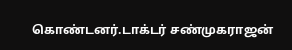கொண்டனர்.டாக்டர் சண்முகராஜன்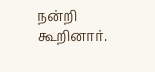நன்றி கூறினார்.